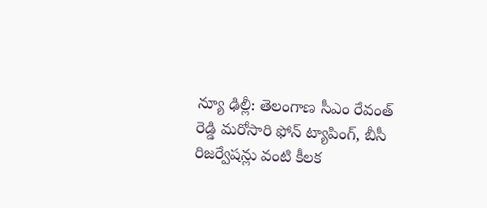న్యూ ఢిల్లీ: తెలంగాణ సీఎం రేవంత్ రెడ్డి మరోసారి ఫోన్ ట్యాపింగ్, బీసీ రిజర్వేషన్లు వంటి కీలక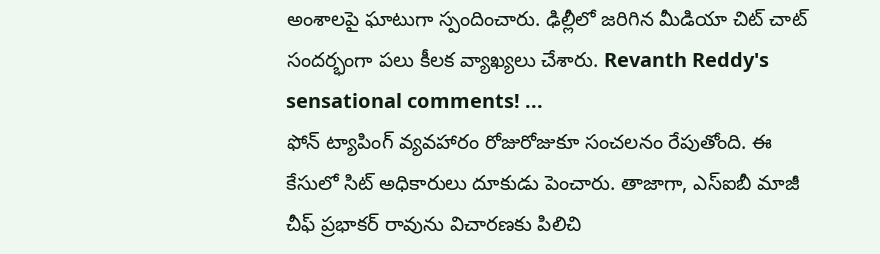అంశాలపై ఘాటుగా స్పందించారు. ఢిల్లీలో జరిగిన మీడియా చిట్ చాట్ సందర్భంగా పలు కీలక వ్యాఖ్యలు చేశారు. Revanth Reddy's sensational comments! ...
ఫోన్ ట్యాపింగ్ వ్యవహారం రోజురోజుకూ సంచలనం రేపుతోంది. ఈ కేసులో సిట్ అధికారులు దూకుడు పెంచారు. తాజాగా, ఎస్ఐబీ మాజీ చీఫ్ ప్రభాకర్ రావును విచారణకు పిలిచి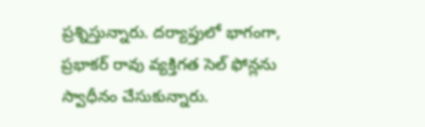ప్రశ్నిస్తున్నారు. దర్యాప్తులో భాగంగా, ప్రభాకర్ రావు వ్యక్తిగత సెల్ ఫోన్లను స్వాధీనం చేసుకున్నారు.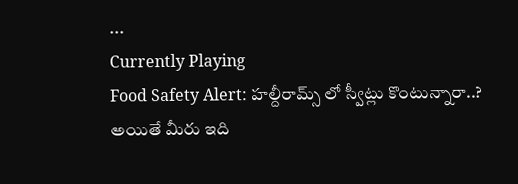...
Currently Playing
Food Safety Alert: హల్దీరామ్స్ లో స్వీట్లు కొంటున్నారా..? అయితే మీరు ఇది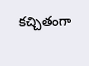కచ్చితంగా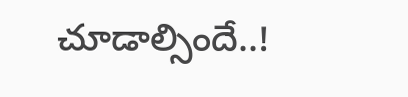చూడాల్సిందే..!